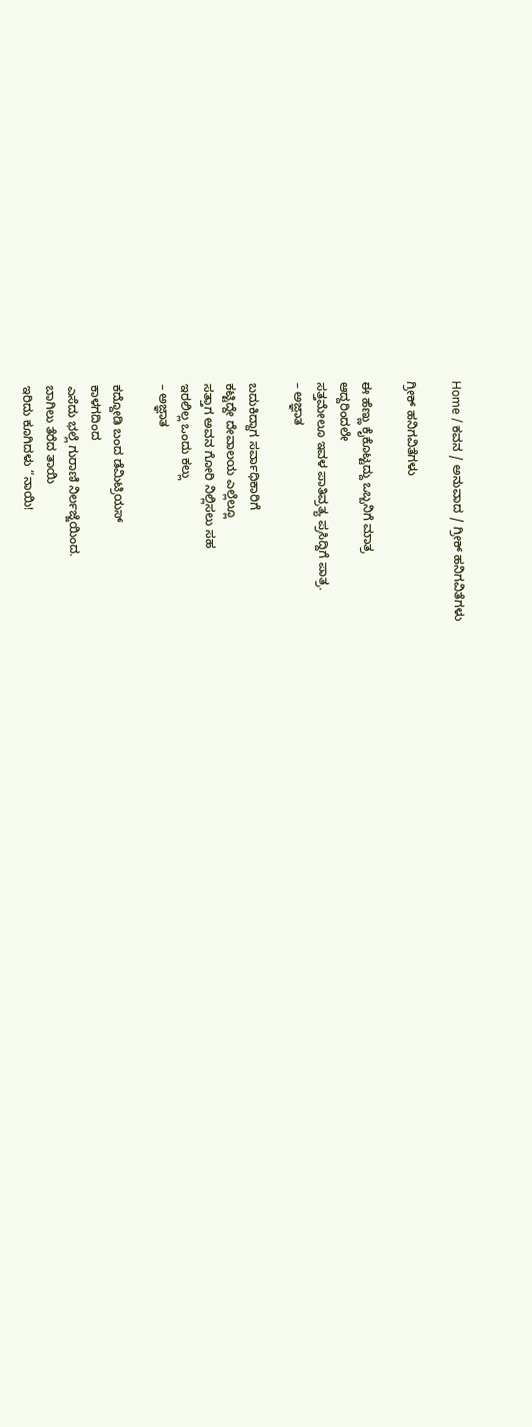Home / ಕವನ / ಅನುವಾದ / ಗ್ರೀಕ್ ಹನಿಗವಿತೆಗಳು

ಗ್ರೀಕ್ ಹನಿಗವಿತೆಗಳು

ಈ ಹೆಣ್ಣು ಕೈಕೊಟ್ಟದ್ದು ಒಬ್ಬನಿಗೆ ಮಾತ್ರ
ಆದ್ದರಿಂದಲೇ
ಸತ್ತಮೇಲೂ ಇವಳ ಪಾತಿವ್ರತ್ಯ ಪ್ರಸಿದ್ದಿಗೆ ಪಾತ್ರ.
– ಅಜ್ಞಾತ

ಬದುಕಿದ್ದಾಗ ಸರ್ವಾಧಿಕಾರಿಗೆ
ಕಟ್ಟಿದ್ದೇ ದೇವಾಲಯ ಎಲ್ಲೆಲ್ಲೂ
ಸತ್ತಾಗ ಅವನ ಗೋರಿ ನಿಲ್ಲಿಸಲು ಸಹ
ಇರಲಿಲ್ಲ ಒಂದು ಕಲ್ಲು
– ಅಜ್ಞಾತ

ಕದ್ದೋಡಿ ಬಂದ ಡೆಮಿಟ್ರಿಯಸ್
ಕಾಳಗದಿಂದ
ಎಸೆದು ಭಲ್ಲೆ ಗುರಾಣಿ ನಿರ್ಲಜ್ಜೆಯಿಂದ.
ಬಾಗಿಲು ತೆರೆದ ತಾಯಿ
ಇರಿದು ಕೂಗಿದಳು “ನಾಯಿ!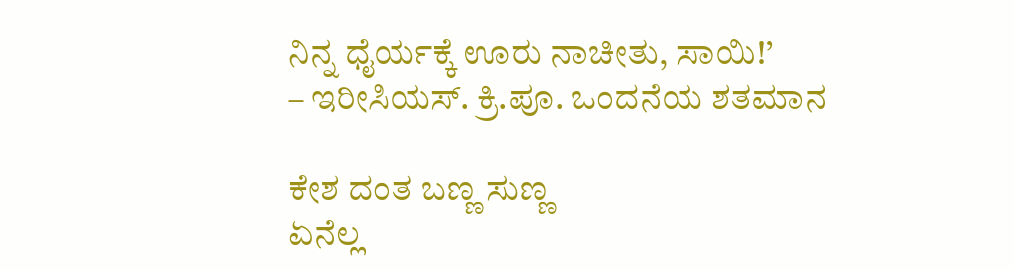ನಿನ್ನ ಧೈರ್ಯಕ್ಕೆ ಊರು ನಾಚೀತು, ಸಾಯಿ!’
– ಇರೀಸಿಯಸ್. ಕ್ರಿ.ಪೂ. ಒಂದನೆಯ ಶತಮಾನ

ಕೇಶ ದಂತ ಬಣ್ಣ ಸುಣ್ಣ
ಏನೆಲ್ಲ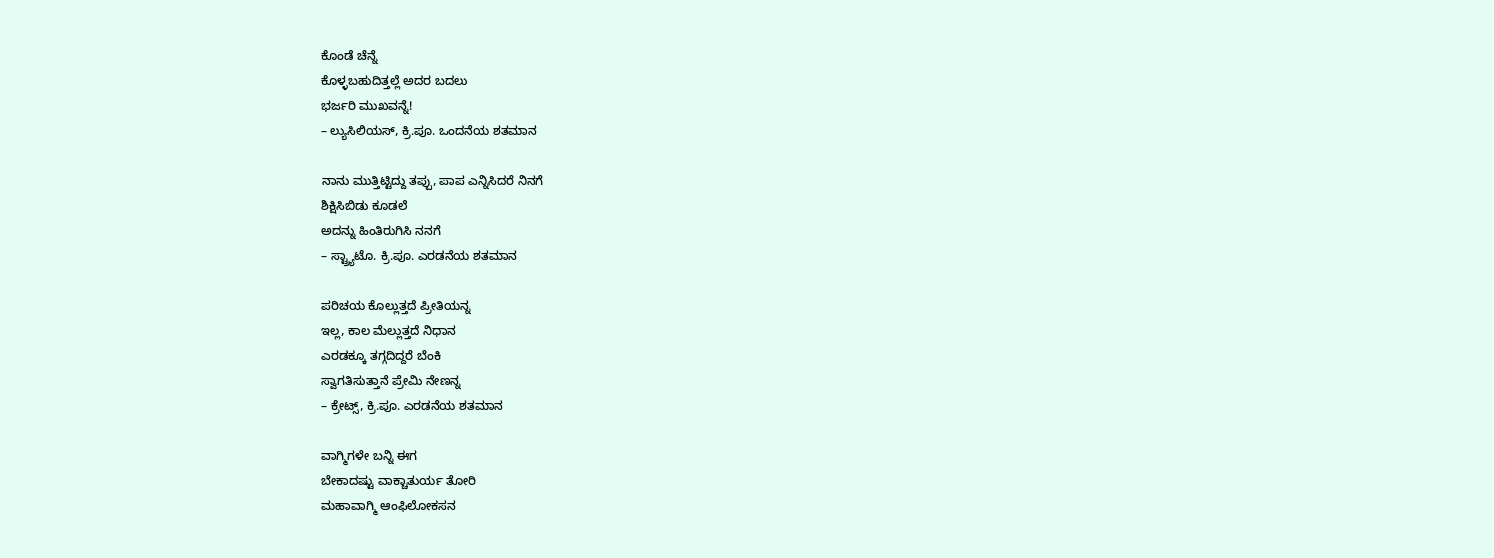ಕೊಂಡೆ ಚೆನ್ನೆ
ಕೊಳ್ಳಬಹುದಿತ್ತಲ್ಲೆ ಅದರ ಬದಲು
ಭರ್ಜರಿ ಮುಖವನ್ನೆ!
– ಲ್ಯುಸಿಲಿಯಸ್, ಕ್ರಿ.ಪೂ. ಒಂದನೆಯ ಶತಮಾನ

ನಾನು ಮುತ್ತಿಟ್ಟಿದ್ದು ತಪ್ಪು, ಪಾಪ ಎನ್ನಿಸಿದರೆ ನಿನಗೆ
ಶಿಕ್ಷಿಸಿಬಿಡು ಕೂಡಲೆ
ಅದನ್ನು ಹಿಂತಿರುಗಿಸಿ ನನಗೆ
– ಸ್ಟ್ರ್ಯಾಟೊ. ಕ್ರಿ.ಪೂ. ಎರಡನೆಯ ಶತಮಾನ

ಪರಿಚಯ ಕೊಲ್ಲುತ್ತದೆ ಪ್ರೀತಿಯನ್ನ
ಇಲ್ಲ, ಕಾಲ ಮೆಲ್ಲುತ್ತದೆ ನಿಧಾನ
ಎರಡಕ್ಕೂ ತಗ್ಗದಿದ್ದರೆ ಬೆಂಕಿ
ಸ್ವಾಗತಿಸುತ್ತಾನೆ ಪ್ರೇಮಿ ನೇಣನ್ನ
– ಕ್ರೇಟ್ಸ್, ಕ್ರಿ.ಪೂ. ಎರಡನೆಯ ಶತಮಾನ

ವಾಗ್ಮಿಗಳೇ ಬನ್ನಿ ಈಗ
ಬೇಕಾದಷ್ಟು ವಾಕ್ಚಾತುರ್ಯ ತೋರಿ
ಮಹಾವಾಗ್ಮಿ ಆಂಫಿಲೋಕಸನ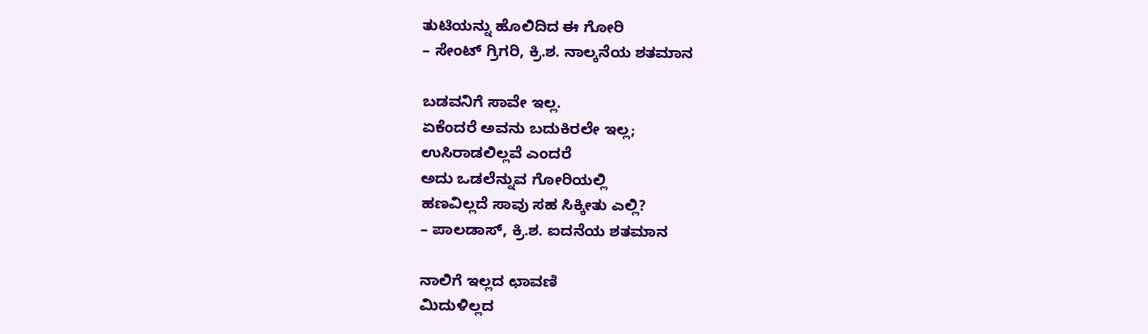ತುಟಿಯನ್ನು ಹೊಲಿದಿದ ಈ ಗೋರಿ
– ಸೇಂಟ್ ಗ್ರಿಗರಿ, ಕ್ರಿ.ಶ. ನಾಲ್ಕನೆಯ ಶತಮಾನ

ಬಡವನಿಗೆ ಸಾವೇ ಇಲ್ಲ.
ಏಕೆಂದರೆ ಅವನು ಬದುಕಿರಲೇ ಇಲ್ಲ;
ಉಸಿರಾಡಲಿಲ್ಲವೆ ಎಂದರೆ
ಅದು ಒಡಲೆನ್ನುವ ಗೋರಿಯಲ್ಲಿ
ಹಣವಿಲ್ಲದೆ ಸಾವು ಸಹ ಸಿಕ್ಕೀತು ಎಲ್ಲಿ?
– ಪಾಲಡಾಸ್, ಕ್ರಿ.ಶ. ಐದನೆಯ ಶತಮಾನ

ನಾಲಿಗೆ ಇಲ್ಲದ ಛಾವಣಿ
ಮಿದುಳಿಲ್ಲದ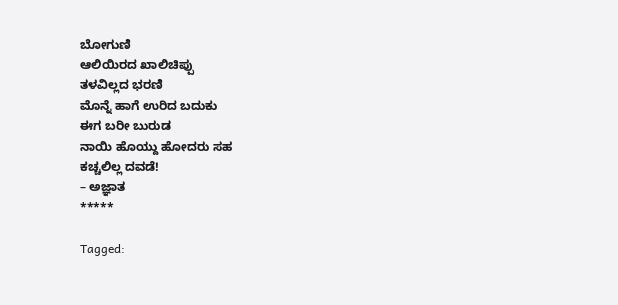ಬೋಗುಣಿ
ಆಲಿಯಿರದ ಖಾಲಿಚಿಪ್ಪು
ತಳವಿಲ್ಲದ ಭರಣಿ
ಮೊನ್ನೆ ಹಾಗೆ ಉರಿದ ಬದುಕು
ಈಗ ಬರೀ ಬುರುಡ
ನಾಯಿ ಹೊಯ್ದು ಹೋದರು ಸಹ
ಕಚ್ಚಲಿಲ್ಲ ದವಡೆ!
– ಅಜ್ಞಾತ
*****

Tagged: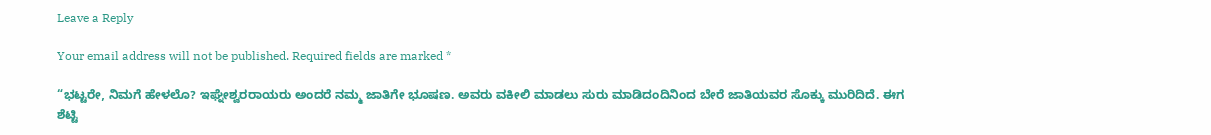Leave a Reply

Your email address will not be published. Required fields are marked *

“ಭಟ್ಟರೇ, ನಿಮಗೆ ಹೇಳಲೊ? ಇಘ್ನೇಶ್ವರರಾಯರು ಅಂದರೆ ನಮ್ಮ ಜಾತಿಗೇ ಭೂಷಣ. ಅವರು ವಕೀಲಿ ಮಾಡಲು ಸುರು ಮಾಡಿದಂದಿನಿಂದ ಬೇರೆ ಜಾತಿಯವರ ಸೊಕ್ಕು ಮುರಿದಿದೆ. ಈಗ ಶೆಟ್ಟಿ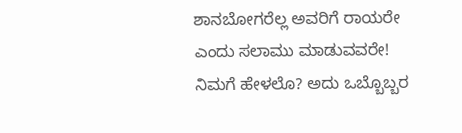ಶಾನಬೋಗರೆಲ್ಲ ಅವರಿಗೆ ರಾಯರೇ ಎಂದು ಸಲಾಮು ಮಾಡುವವರೇ! ನಿಮಗೆ ಹೇಳಲೊ? ಅದು ಒಬ್ಬೊಬ್ಬರ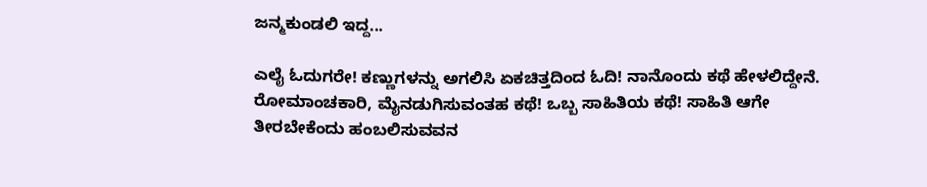ಜನ್ಮಕುಂಡಲಿ ಇದ್ದ...

ಎಲೈ ಓದುಗರೇ! ಕಣ್ಣುಗಳನ್ನು ಅಗಲಿಸಿ ಏಕಚಿತ್ತದಿಂದ ಓದಿ! ನಾನೊಂದು ಕಥೆ ಹೇಳಲಿದ್ದೇನೆ. ರೋಮಾಂಚಕಾರಿ, ಮೈನಡುಗಿಸುವಂತಹ ಕಥೆ! ಒಬ್ಬ ಸಾಹಿತಿಯ ಕಥೆ! ಸಾಹಿತಿ ಆಗೇ ತೀರಬೇಕೆಂದು ಹಂಬಲಿಸುವವನ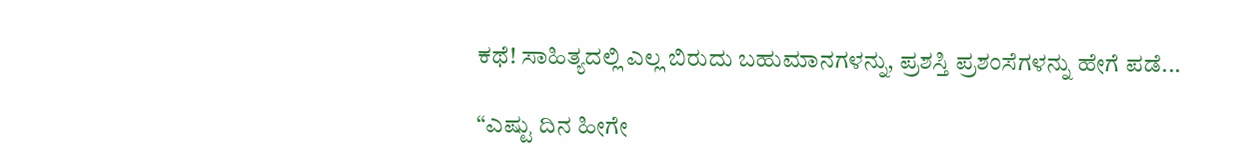ಕಥೆ! ಸಾಹಿತ್ಯದಲ್ಲಿ ಎಲ್ಲ ಬಿರುದು ಬಹುಮಾನಗಳನ್ನು, ಪ್ರಶಸ್ತಿ ಪ್ರಶಂಸೆಗಳನ್ನು ಹೇಗೆ ಪಡೆ...

“ಎಷ್ಟು ದಿನ ಹೀಗೇ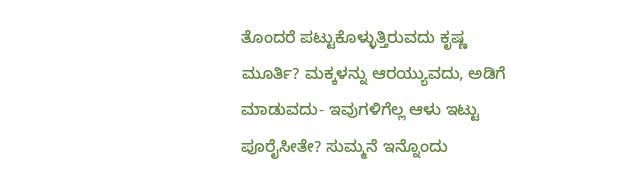ತೊಂದರೆ ಪಟ್ಟುಕೊಳ್ಳುತ್ತಿರುವದು ಕೃಷ್ಣ ಮೂರ್ತಿ? ಮಕ್ಕಳನ್ನು ಆರಯ್ಯುವದು, ಅಡಿಗೆ ಮಾಡುವದು- ಇವುಗಳಿಗೆಲ್ಲ ಆಳು ಇಟ್ಟು ಪೂರೈಸೀತೇ? ಸುಮ್ಮನೆ ಇನ್ನೊಂದು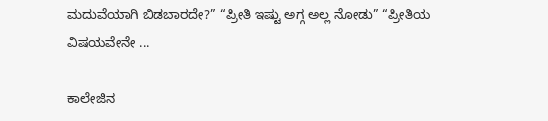ಮದುವೆಯಾಗಿ ಬಿಡಬಾರದೇ?” “ಪ್ರೀತಿ ಇಷ್ಟು ಅಗ್ಗ ಅಲ್ಲ ನೋಡು” “ಪ್ರೀತಿಯ ವಿಷಯವೇನೇ ...

ಕಾಲೇಜಿನ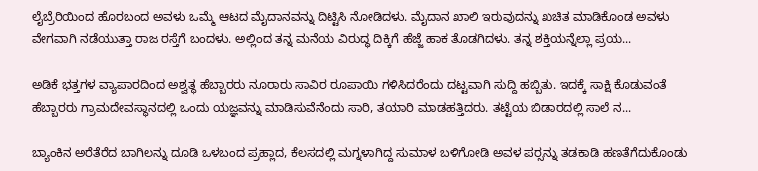ಲೈಬ್ರೆರಿಯಿಂದ ಹೊರಬಂದ ಅವಳು ಒಮ್ಮೆ ಆಟದ ಮೈದಾನವನ್ನು ದಿಟ್ಟಿಸಿ ನೋಡಿದಳು. ಮೈದಾನ ಖಾಲಿ ಇರುವುದನ್ನು ಖಚಿತ ಮಾಡಿಕೊಂಡ ಅವಳು ವೇಗವಾಗಿ ನಡೆಯುತ್ತಾ ರಾಜ ರಸ್ತೆಗೆ ಬಂದಳು. ಅಲ್ಲಿಂದ ತನ್ನ ಮನೆಯ ವಿರುದ್ಧ ದಿಕ್ಕಿಗೆ ಹೆಜ್ಜೆ ಹಾಕ ತೊಡಗಿದಳು. ತನ್ನ ಶಕ್ತಿಯನ್ನೆಲ್ಲಾ ಪ್ರಯ...

ಅಡಿಕೆ ಭತ್ತಗಳ ವ್ಯಾಪಾರದಿಂದ ಅಶ್ವತ್ಥ ಹೆಬ್ಬಾರರು ನೂರಾರು ಸಾವಿರ ರೂಪಾಯಿ ಗಳಿಸಿದರೆಂದು ದಟ್ಟವಾಗಿ ಸುದ್ದಿ ಹಬ್ಬಿತು. ಇದಕ್ಕೆ ಸಾಕ್ಷಿ ಕೊಡುವಂತೆ ಹೆಬ್ಬಾರರು ಗ್ರಾಮದೇವಸ್ಥಾನದಲ್ಲಿ ಒಂದು ಯಜ್ಞವನ್ನು ಮಾಡಿಸುವೆನೆಂದು ಸಾರಿ, ತಯಾರಿ ಮಾಡಹತ್ತಿದರು. ತಟ್ಟೆಯ ಬಿಡಾರದಲ್ಲಿ ಸಾಲೆ ನ...

ಬ್ಯಾಂಕಿನ ಅರೆತೆರೆದ ಬಾಗಿಲನ್ನು ದೂಡಿ ಒಳಬಂದ ಪ್ರಹ್ಲಾದ, ಕೆಲಸದಲ್ಲಿ ಮಗ್ನಳಾಗಿದ್ದ ಸುಮಾಳ ಬಳಿಗೋಡಿ ಅವಳ ಪರ್‍ಸನ್ನು ತಡಕಾಡಿ ಹಣತೆಗೆದುಕೊಂಡು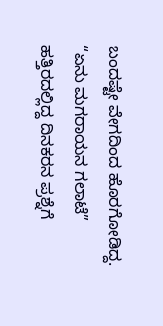ಬಂದಷ್ಟೇ ವೇಗದಿಂದ ಹೊರಗೋಡಿದ್ದ. “ಏನು ಮಗರಾಯನ ಗಲಾಟೆ” ಹತ್ತಿರದಲ್ಲಿದ್ದ ದಿನಕರನ ಪ್ರಶ್ನೆಗೆ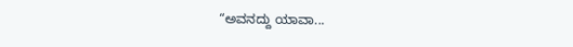“ಅವನದ್ದು ಯಾವಾ...